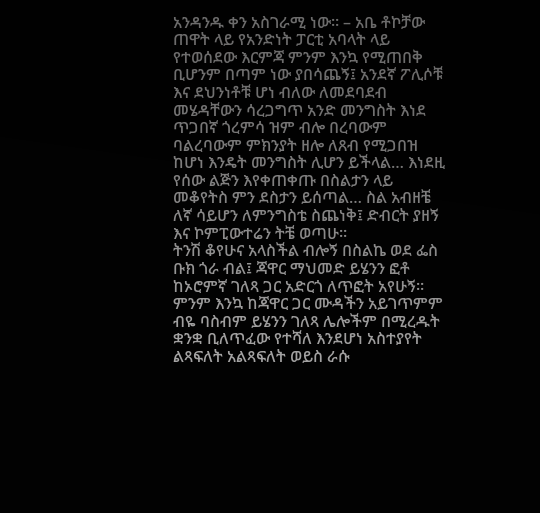አንዳንዱ ቀን አስገራሚ ነው። – አቤ ቶኮቻው
ጠዋት ላይ የአንድነት ፓርቲ አባላት ላይ የተወሰደው እርምጃ ምንም እንኳ የሚጠበቅ ቢሆንም በጣም ነው ያበሳጨኝ፤ አንደኛ ፖሊሶቹ እና ደህንነቶቹ ሆነ ብለው ለመደባደብ መሄዳቸውን ሳረጋግጥ አንድ መንግስት እነደ ጥጋበኛ ጎረምሳ ዝም ብሎ በረባውም ባልረባውም ምክንያት ዘሎ ለጸብ የሚጋበዝ ከሆነ እንዴት መንግስት ሊሆን ይችላል… እነደዚ የሰው ልጅን እየቀጠቀጡ በስልታን ላይ መቆየትስ ምን ደስታን ይሰጣል… ስል አብዘቼ ለኛ ሳይሆን ለምንግስቴ ስጨነቅ፤ ድብርት ያዘኝ እና ኮምፒውተሬን ትቼ ወጣሁ።
ትንሽ ቆየሁና አላስችል ብሎኝ በስልኬ ወደ ፌስ ቡክ ጎራ ብል፤ ጃዋር ማህመድ ይሄንን ፎቶ ከኦሮምኛ ገለጻ ጋር አድርጎ ለጥፎት አየሁኝ። ምንም እንኳ ከጃዋር ጋር ሙዳችን አይገጥምም ብዬ ባስብም ይሄንን ገለጻ ሌሎችም በሚረዱት ቋንቋ ቢለጥፈው የተሻለ እንደሆነ አስተያየት ልጻፍለት አልጻፍለት ወይስ ራሱ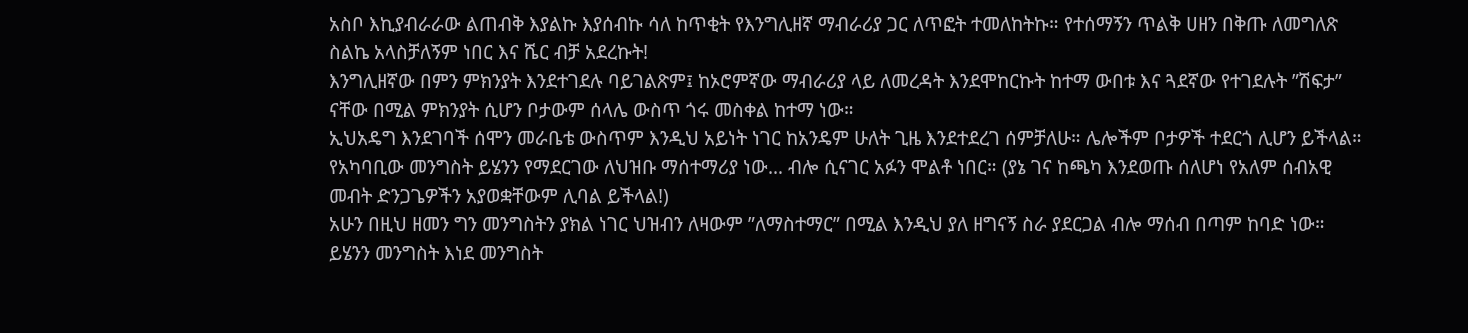አስቦ እኪያብራራው ልጠብቅ እያልኩ እያሰብኩ ሳለ ከጥቂት የእንግሊዘኛ ማብራሪያ ጋር ለጥፎት ተመለከትኩ። የተሰማኝን ጥልቅ ሀዘን በቅጡ ለመግለጽ ስልኬ አላስቻለኝም ነበር እና ሼር ብቻ አደረኩት!
እንግሊዘኛው በምን ምክንያት እንደተገደሉ ባይገልጽም፤ ከኦሮምኛው ማብራሪያ ላይ ለመረዳት እንደሞከርኩት ከተማ ውበቱ እና ጓደኛው የተገደሉት ”ሽፍታ” ናቸው በሚል ምክንያት ሲሆን ቦታውም ሰላሌ ውስጥ ጎሩ መስቀል ከተማ ነው።
ኢህአዴግ እንደገባች ሰሞን መራቤቴ ውስጥም እንዲህ አይነት ነገር ከአንዴም ሁለት ጊዜ እንደተደረገ ሰምቻለሁ። ሌሎችም ቦታዎች ተደርጎ ሊሆን ይችላል። የአካባቢው መንግስት ይሄንን የማደርገው ለህዝቡ ማሰተማሪያ ነው… ብሎ ሲናገር አፉን ሞልቶ ነበር። (ያኔ ገና ከጫካ እንደወጡ ሰለሆነ የአለም ሰብአዊ መብት ድንጋጌዎችን አያወቋቸውም ሊባል ይችላል!)
አሁን በዚህ ዘመን ግን መንግስትን ያክል ነገር ህዝብን ለዛውም ”ለማስተማር” በሚል እንዲህ ያለ ዘግናኝ ስራ ያደርጋል ብሎ ማሰብ በጣም ከባድ ነው። ይሄንን መንግስት እነደ መንግስት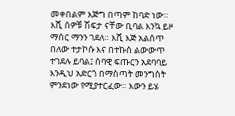መቀበልም እጅግ በጣም ከባድ ነው።
እሺ ሰዎቹ ሽፍታ ናቸው ቢባል እንኳ ይዞ ማሰር ማንን ገደለ። እሺ እጅ አልሰጥ በለው ተታኮሱ እና በተኩስ ልውውጥ ተገደሉ ይባል፤ ሰባዊ ፍጡርን አደባባይ እንዲህ አድርጎ በማስጣት መንግስት ምንደነው የሚያተርፈው። እውን ይሄ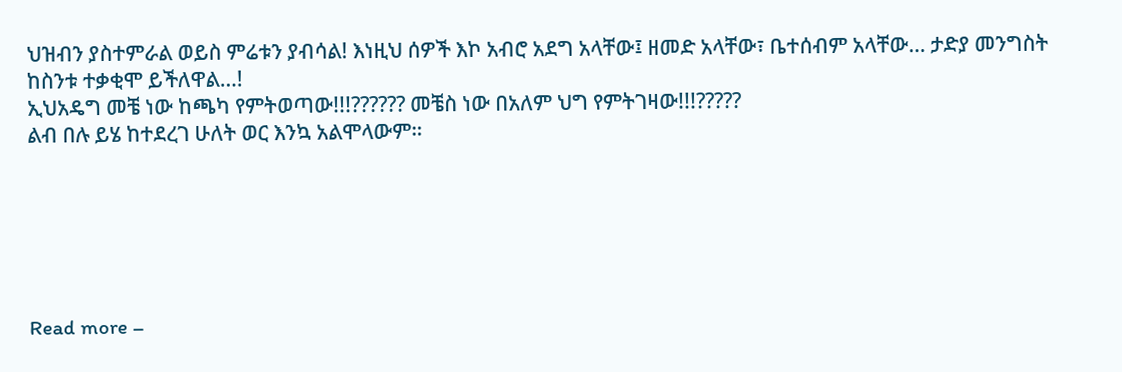ህዝብን ያስተምራል ወይስ ምሬቱን ያብሳል! እነዚህ ሰዎች እኮ አብሮ አደግ አላቸው፤ ዘመድ አላቸው፣ ቤተሰብም አላቸው… ታድያ መንግስት ከስንቱ ተቃቂሞ ይችለዋል…!
ኢህአዴግ መቼ ነው ከጫካ የምትወጣው!!!?????? መቼስ ነው በአለም ህግ የምትገዛው!!!?????
ልብ በሉ ይሄ ከተደረገ ሁለት ወር እንኳ አልሞላውም።






Read more –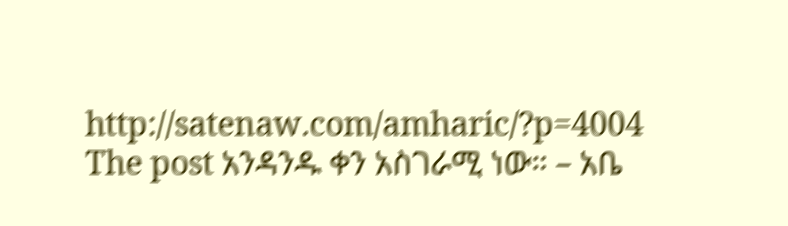http://satenaw.com/amharic/?p=4004
The post አንዳንዱ ቀን አስገራሚ ነው። – አቤ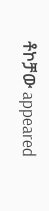ቶኮቻው appeared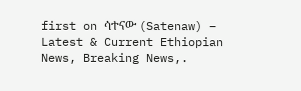first on ሳተናው (Satenaw) – Latest & Current Ethiopian News, Breaking News,.